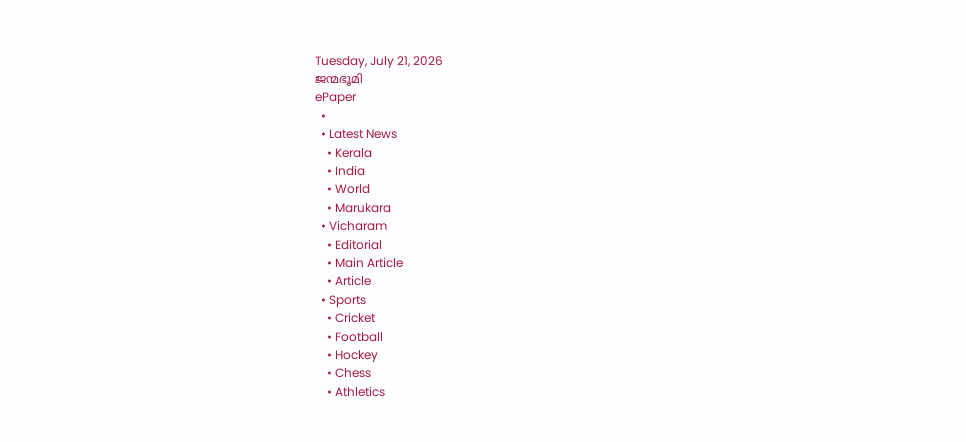Tuesday, July 21, 2026
ജന്മഭൂമി
ePaper
  •
  • Latest News
    • Kerala
    • India
    • World
    • Marukara
  • Vicharam
    • Editorial
    • Main Article
    • Article
  • Sports
    • Cricket
    • Football
    • Hockey
    • Chess
    • Athletics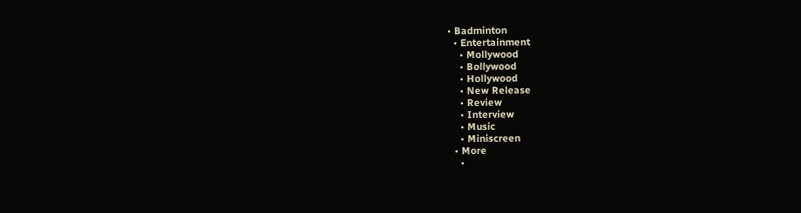• Badminton
  • Entertainment
    • Mollywood
    • Bollywood
    • Hollywood
    • New Release
    • Review
    • Interview
    • Music
    • Miniscreen
  • More
    •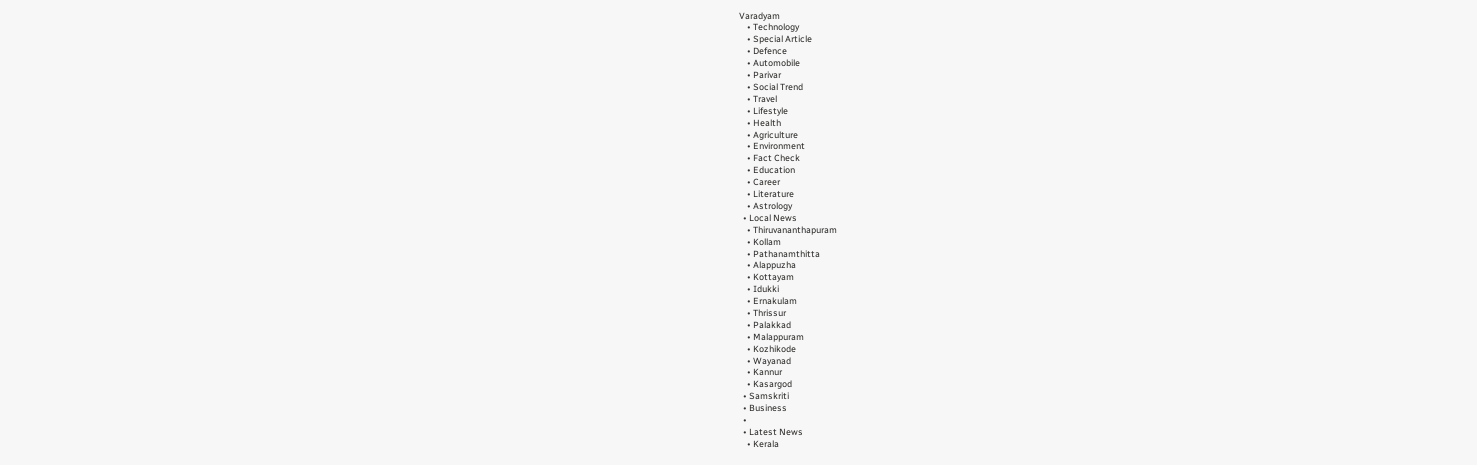Varadyam
    • Technology
    • Special Article
    • Defence
    • Automobile
    • Parivar
    • Social Trend
    • Travel
    • Lifestyle
    • Health
    • Agriculture
    • Environment
    • Fact Check
    • Education
    • Career
    • Literature
    • Astrology
  • Local News
    • Thiruvananthapuram
    • Kollam
    • Pathanamthitta
    • Alappuzha
    • Kottayam
    • Idukki
    • Ernakulam
    • Thrissur
    • Palakkad
    • Malappuram
    • Kozhikode
    • Wayanad
    • Kannur
    • Kasargod
  • Samskriti
  • Business
  •
  • Latest News
    • Kerala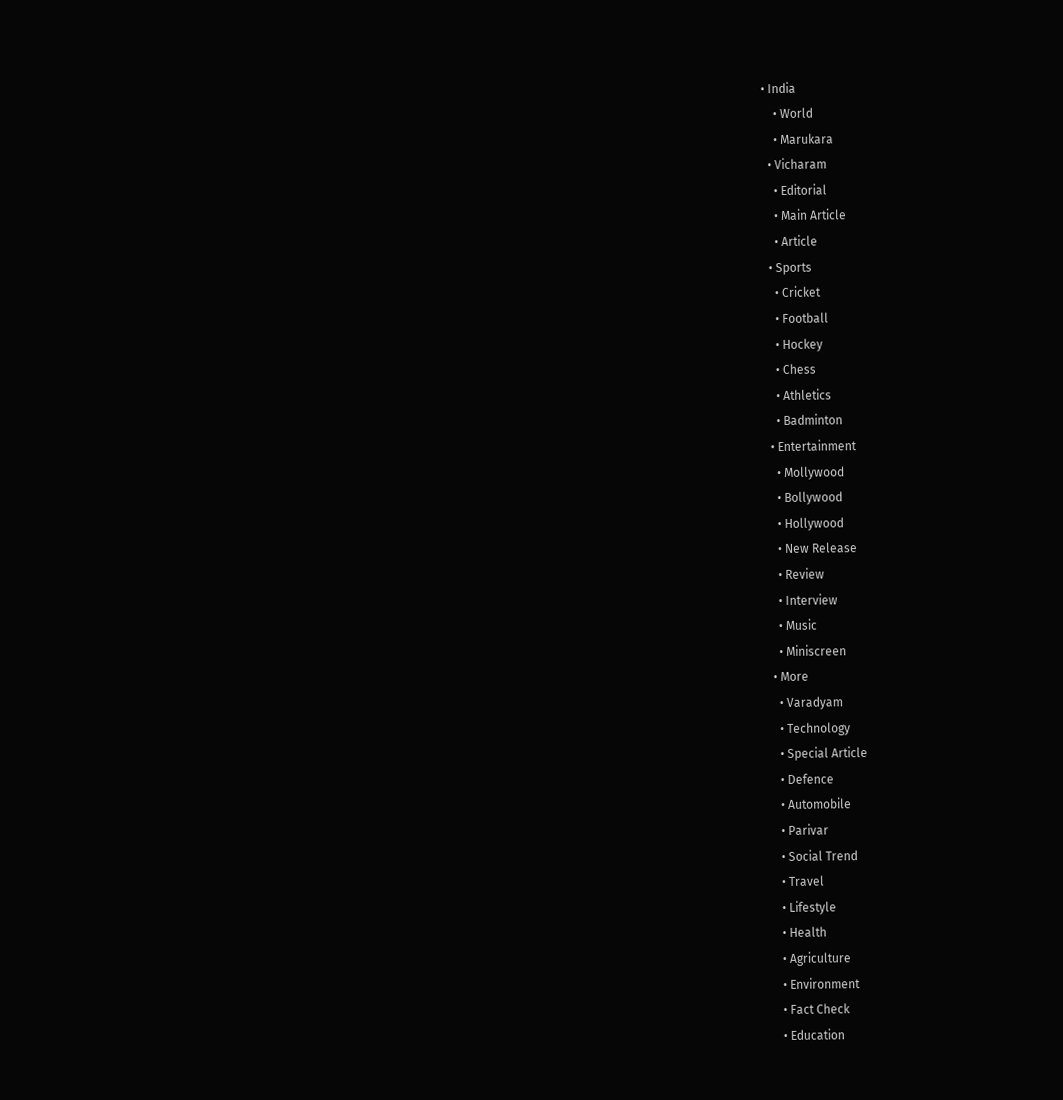• India
    • World
    • Marukara
  • Vicharam
    • Editorial
    • Main Article
    • Article
  • Sports
    • Cricket
    • Football
    • Hockey
    • Chess
    • Athletics
    • Badminton
  • Entertainment
    • Mollywood
    • Bollywood
    • Hollywood
    • New Release
    • Review
    • Interview
    • Music
    • Miniscreen
  • More
    • Varadyam
    • Technology
    • Special Article
    • Defence
    • Automobile
    • Parivar
    • Social Trend
    • Travel
    • Lifestyle
    • Health
    • Agriculture
    • Environment
    • Fact Check
    • Education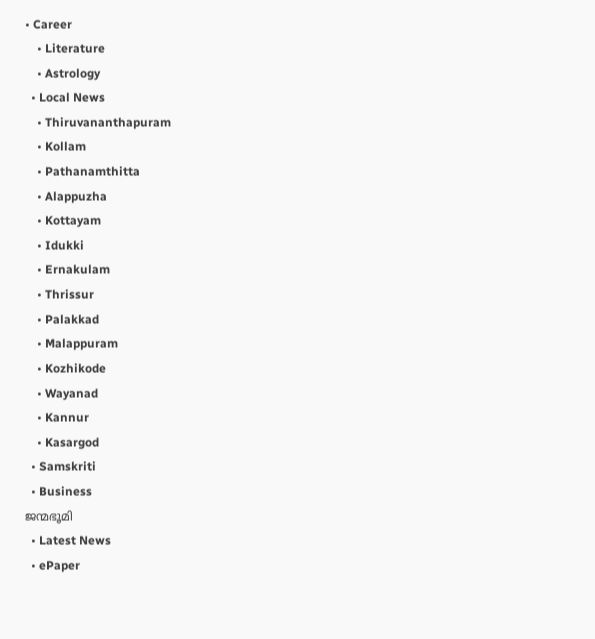• Career
    • Literature
    • Astrology
  • Local News
    • Thiruvananthapuram
    • Kollam
    • Pathanamthitta
    • Alappuzha
    • Kottayam
    • Idukki
    • Ernakulam
    • Thrissur
    • Palakkad
    • Malappuram
    • Kozhikode
    • Wayanad
    • Kannur
    • Kasargod
  • Samskriti
  • Business
ജന്മഭൂമി
  • Latest News
  • ePaper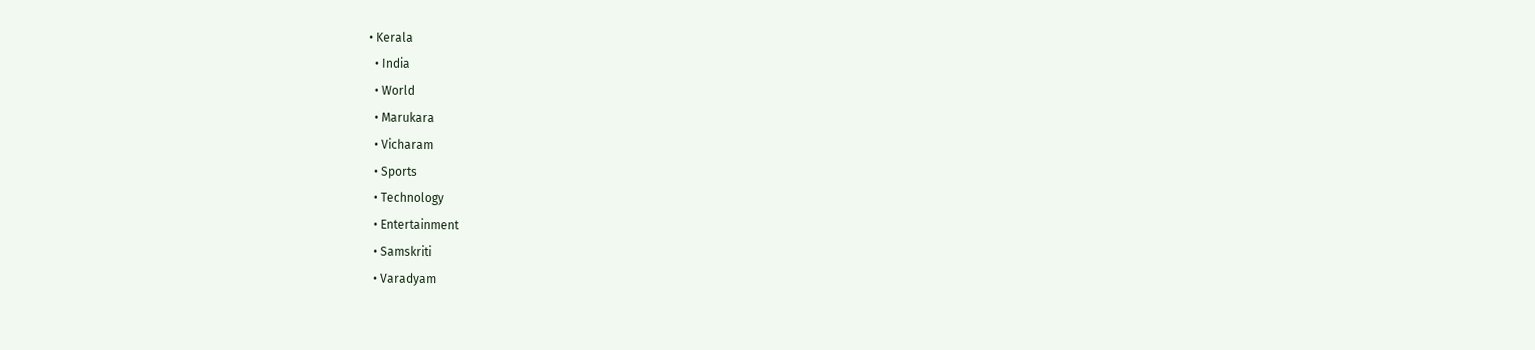• Kerala
  • India
  • World
  • Marukara
  • Vicharam
  • Sports
  • Technology
  • Entertainment
  • Samskriti
  • Varadyam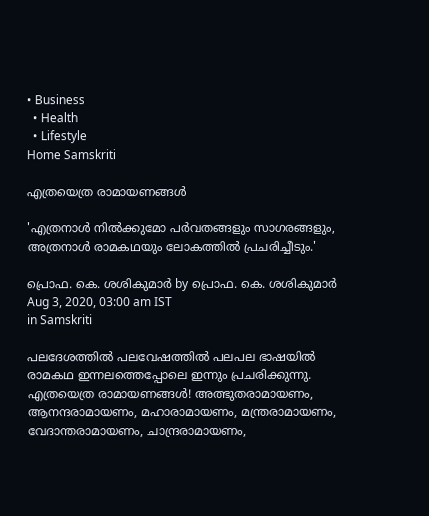• Business
  • Health
  • Lifestyle
Home Samskriti

എത്രയെത്ര രാമായണങ്ങള്‍

'എത്രനാള്‍ നില്‍ക്കുമോ പര്‍വതങ്ങളും സാഗരങ്ങളും, അത്രനാള്‍ രാമകഥയും ലോകത്തില്‍ പ്രചരിച്ചീടും.'

പ്രൊഫ. കെ. ശശികുമാര്‍ by പ്രൊഫ. കെ. ശശികുമാര്‍
Aug 3, 2020, 03:00 am IST
in Samskriti

പലദേശത്തില്‍ പലവേഷത്തില്‍ പലപല ഭാഷയില്‍ രാമകഥ ഇന്നലത്തെപ്പോലെ ഇന്നും പ്രചരിക്കുന്നു. എത്രയെത്ര രാമായണങ്ങള്‍! അത്ഭുതരാമായണം, ആനന്ദരാമായണം, മഹാരാമായണം, മന്ത്രരാമായണം, വേദാന്തരാമായണം, ചാന്ദ്രരാമായണം,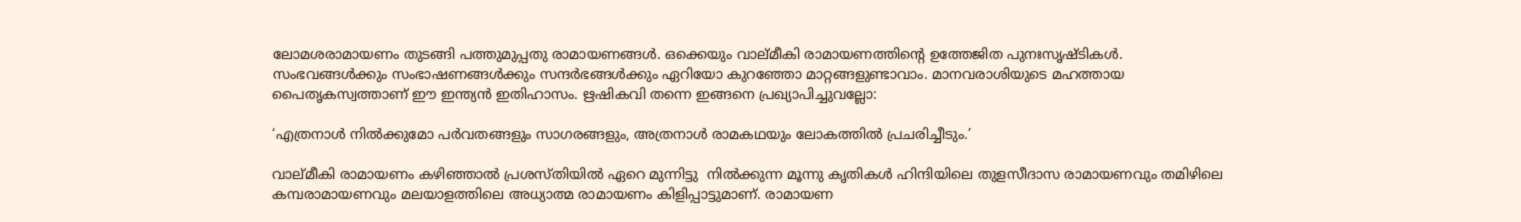ലോമശരാമായണം തുടങ്ങി പത്തുമുപ്പതു രാമായണങ്ങള്‍. ഒക്കെയും വാല്മീകി രാമായണത്തിന്റെ ഉത്തേജിത പുനഃസൃഷ്ടികള്‍. സംഭവങ്ങള്‍ക്കും സംഭാഷണങ്ങള്‍ക്കും സന്ദര്‍ഭങ്ങള്‍ക്കും ഏറിയോ കുറഞ്ഞോ മാറ്റങ്ങളുണ്ടാവാം. മാനവരാശിയുടെ മഹത്തായ പൈതൃകസ്വത്താണ് ഈ ഇന്ത്യന്‍ ഇതിഹാസം. ഋഷികവി തന്നെ ഇങ്ങനെ പ്രഖ്യാപിച്ചുവല്ലോ:

‘എത്രനാള്‍ നില്‍ക്കുമോ പര്‍വതങ്ങളും സാഗരങ്ങളും, അത്രനാള്‍ രാമകഥയും ലോകത്തില്‍ പ്രചരിച്ചീടും.’

വാല്മീകി രാമായണം കഴിഞ്ഞാല്‍ പ്രശസ്തിയില്‍ ഏറെ മുന്നിട്ടു  നില്‍ക്കുന്ന മൂന്നു കൃതികള്‍ ഹിന്ദിയിലെ തുളസീദാസ രാമായണവും തമിഴിലെ കമ്പരാമായണവും മലയാളത്തിലെ അധ്യാത്മ രാമായണം കിളിപ്പാട്ടുമാണ്. രാമായണ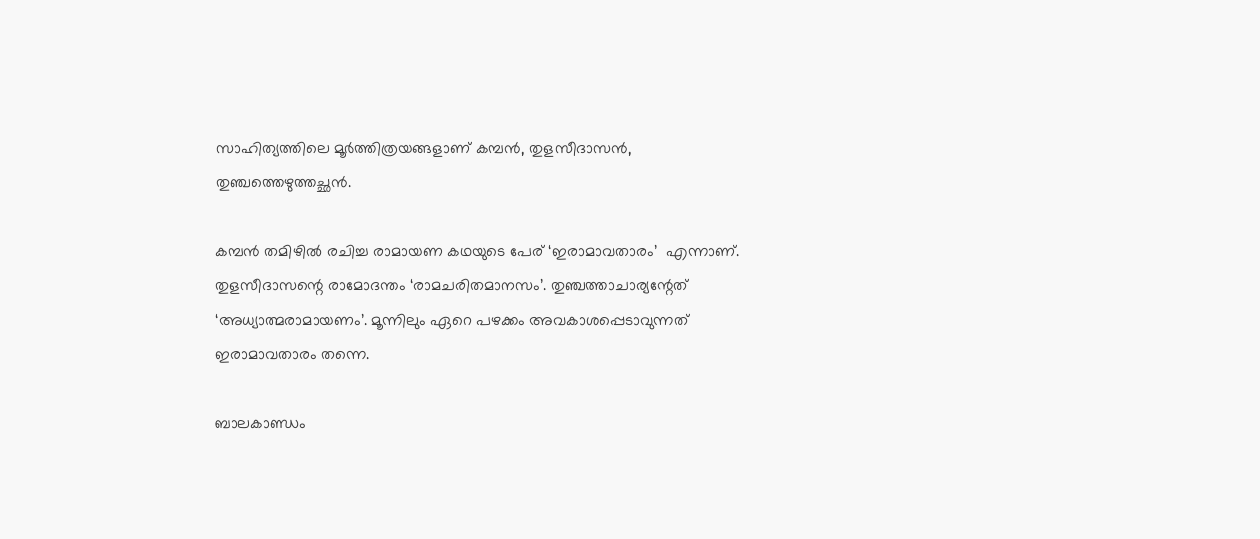സാഹിത്യത്തിലെ മൂര്‍ത്തിത്രയങ്ങളാണ് കമ്പന്‍, തുളസീദാസന്‍, തുഞ്ചത്തെഴുത്തച്ഛന്‍.

കമ്പന്‍ തമിഴില്‍ രചിച്ച രാമായണ കഥയുടെ പേര് ‘ഇരാമാവതാരം’  എന്നാണ്. തുളസീദാസന്റെ രാമോദന്തം ‘രാമചരിതമാനസം’. തുഞ്ചത്താചാര്യന്റേത് ‘അധ്യാത്മരാമായണം’. മൂന്നിലും ഏറെ പഴക്കം അവകാശപ്പെടാവുന്നത് ഇരാമാവതാരം തന്നെ.

ബാലകാണ്ഡം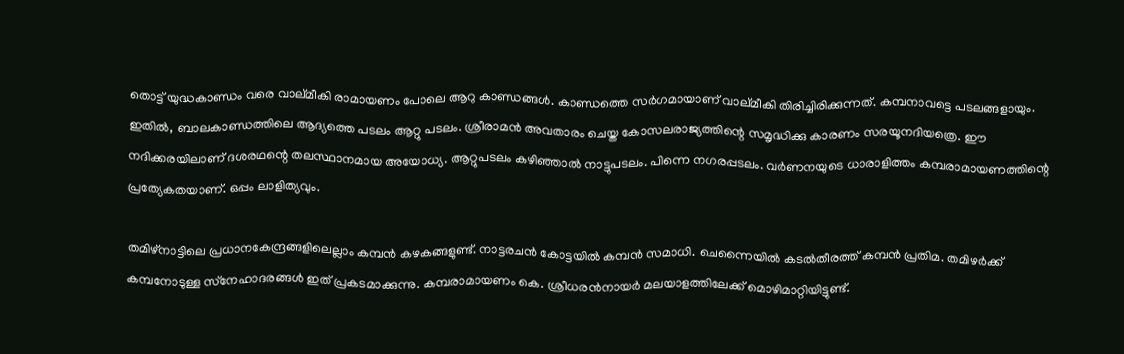തൊട്ട് യുദ്ധകാണ്ഡം വരെ വാല്മീകി രാമായണം പോലെ ആറു കാണ്ഡങ്ങള്‍. കാണ്ഡത്തെ സര്‍ഗമായാണ് വാല്മീകി തിരിച്ചിരിക്കുന്നത്. കമ്പനാവട്ടെ പടലങ്ങളായും. ഇതില്‍, ബാലകാണ്ഡത്തിലെ ആദ്യത്തെ പടലം ആറ്റു പടലം. ശ്രീരാമന്‍ അവതാരം ചെയ്ത കോസലരാജ്യത്തിന്റെ സമൃദ്ധിക്കു കാരണം സരയൂനദിയത്രെ. ഈ നദിക്കരയിലാണ് ദശരഥന്റെ തലസ്ഥാനമായ അയോധ്യ. ആറ്റുപടലം കഴിഞ്ഞാല്‍ നാട്ടുപടലം. പിന്നെ നഗരപ്പടലം. വര്‍ണനയുടെ ധാരാളിത്തം കമ്പരാമായണത്തിന്റെ പ്രത്യേകതയാണ്. ഒപ്പം ലാളിത്യവും.

തമിഴ്‌നാട്ടിലെ പ്രധാനകേന്ദ്രങ്ങളിലെല്ലാം കമ്പന്‍ കഴകങ്ങളുണ്ട്. നാട്ടരചന്‍ കോട്ടയില്‍ കമ്പന്‍ സമാധി. ചെന്നൈയില്‍ കടല്‍തീരത്ത് കമ്പന്‍ പ്രതിമ. തമിഴര്‍ക്ക് കമ്പനോടുള്ള സ്‌നേഹാദരങ്ങള്‍ ഇത് പ്രകടമാക്കുന്നു. കമ്പരാമായണം കെ. ശ്രീധരന്‍നായര്‍ മലയാളത്തിലേക്ക് മൊഴിമാറ്റിയിട്ടുണ്ട്.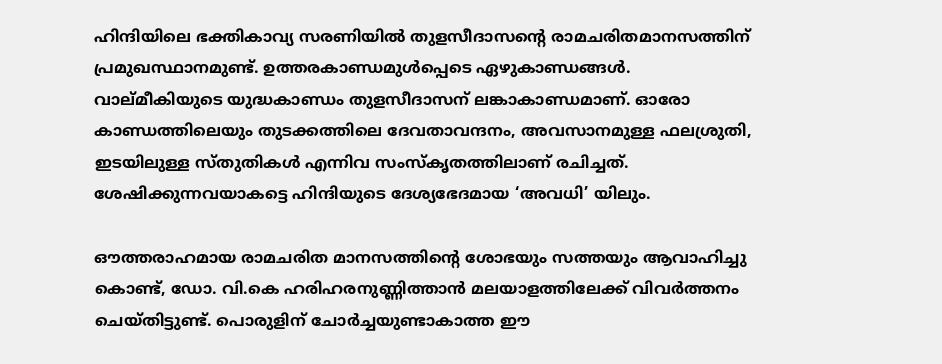ഹിന്ദിയിലെ ഭക്തികാവ്യ സരണിയില്‍ തുളസീദാസന്റെ രാമചരിതമാനസത്തിന് പ്രമുഖസ്ഥാനമുണ്ട്. ഉത്തരകാണ്ഡമുള്‍പ്പെടെ ഏഴുകാണ്ഡങ്ങള്‍. വാല്മീകിയുടെ യുദ്ധകാണ്ഡം തുളസീദാസന് ലങ്കാകാണ്ഡമാണ്. ഓരോ കാണ്ഡത്തിലെയും തുടക്കത്തിലെ ദേവതാവന്ദനം, അവസാനമുള്ള ഫലശ്രുതി, ഇടയിലുള്ള സ്തുതികള്‍ എന്നിവ സംസ്‌കൃതത്തിലാണ് രചിച്ചത്. ശേഷിക്കുന്നവയാകട്ടെ ഹിന്ദിയുടെ ദേശ്യഭേദമായ ‘അവധി’ യിലും.

ഔത്തരാഹമായ രാമചരിത മാനസത്തിന്റെ ശോഭയും സത്തയും ആവാഹിച്ചു കൊണ്ട്, ഡോ. വി.കെ ഹരിഹരനുണ്ണിത്താന്‍ മലയാളത്തിലേക്ക് വിവര്‍ത്തനം ചെയ്തിട്ടുണ്ട്. പൊരുളിന് ചോര്‍ച്ചയുണ്ടാകാത്ത ഈ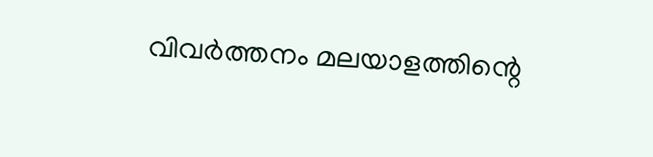വിവര്‍ത്തനം മലയാളത്തിന്റെ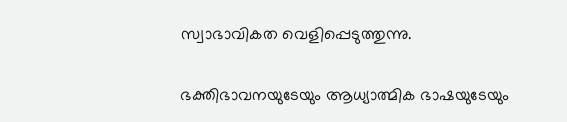സ്വാഭാവികത വെളിപ്പെടുത്തുന്നു.

ഭക്തിഭാവനയുടേയും ആധ്യാത്മിക ഭാഷയുടേയും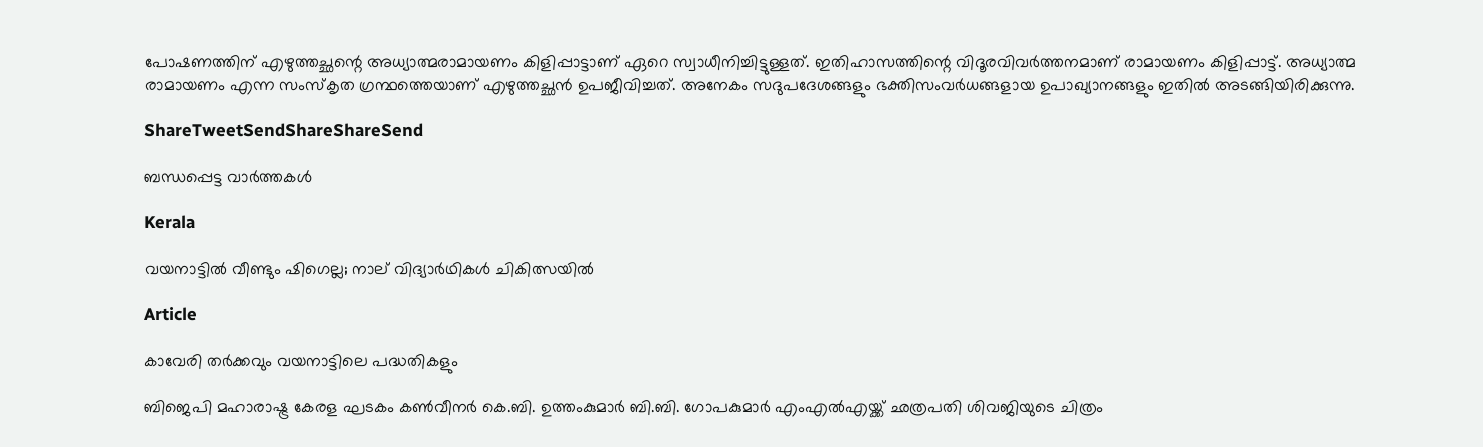പോഷണത്തിന് എഴുത്തച്ഛന്റെ അധ്യാത്മരാമായണം കിളിപ്പാട്ടാണ് ഏറെ സ്വാധീനിച്ചിട്ടുള്ളത്. ഇതിഹാസത്തിന്റെ വിദൂരവിവര്‍ത്തനമാണ് രാമായണം കിളിപ്പാട്ട്. അധ്യാത്മ രാമായണം എന്ന സംസ്‌കൃത ഗ്രന്ഥത്തെയാണ് എഴുത്തച്ഛന്‍ ഉപജീവിച്ചത്. അനേകം സദുപദേശങ്ങളും ഭക്തിസംവര്‍ധങ്ങളായ ഉപാഖ്യാനങ്ങളും ഇതില്‍ അടങ്ങിയിരിക്കുന്നു.

ShareTweetSendShareShareSend

ബന്ധപ്പെട്ട വാര്‍ത്തകള്‍

Kerala

വയനാട്ടിൽ വീണ്ടും ഷിഗെല്ല; നാല് വിദ്യാർഥികൾ ചികിത്സയിൽ

Article

കാവേരി തര്‍ക്കവും വയനാട്ടിലെ പദ്ധതികളും

ബിജെപി മഹാരാഷ്ട്ര കേരള ഘടകം കണ്‍വീനര്‍ കെ.ബി. ഉത്തംകുമാര്‍ ബി.ബി. ഗോപകുമാര്‍ എംഎല്‍എയ്ക്ക് ഛത്രപതി ശിവജിയുടെ ചിത്രം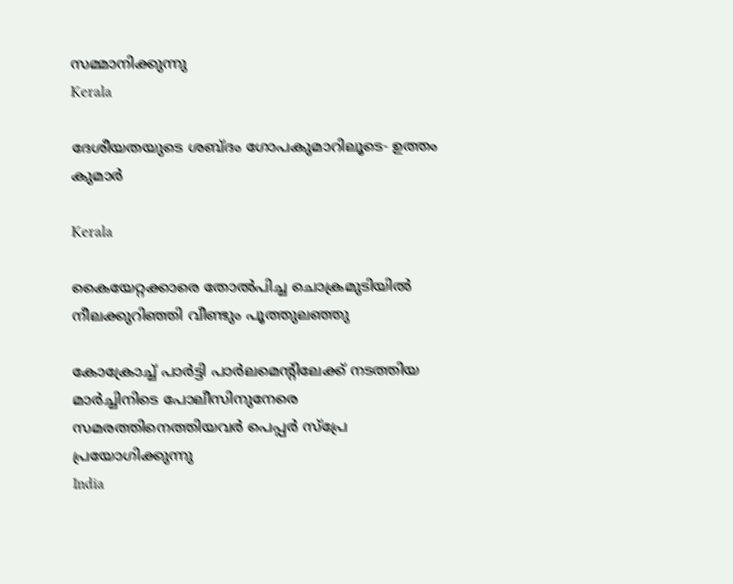സമ്മാനിക്കുന്നു
Kerala

ദേശീയതയുടെ ശബ്ദം ഗോപകുമാറിലൂടെ- ഉത്തം കുമാര്‍

Kerala

കൈയേറ്റക്കാരെ തോല്‍പിച്ച ചൊക്രമുടിയില്‍ നീലക്കുറിഞ്ഞി വീണ്ടും പൂത്തുലഞ്ഞു

കോക്രോച്ച് പാര്‍ട്ടി പാര്‍ലമെന്റിലേക്ക് നടത്തിയ മാര്‍ച്ചിനിടെ പോലീസിനുനേരെ സമരത്തിനെത്തിയവര്‍ പെപ്പര്‍ സ്പ്രേ പ്രയോഗിക്കുന്നു
India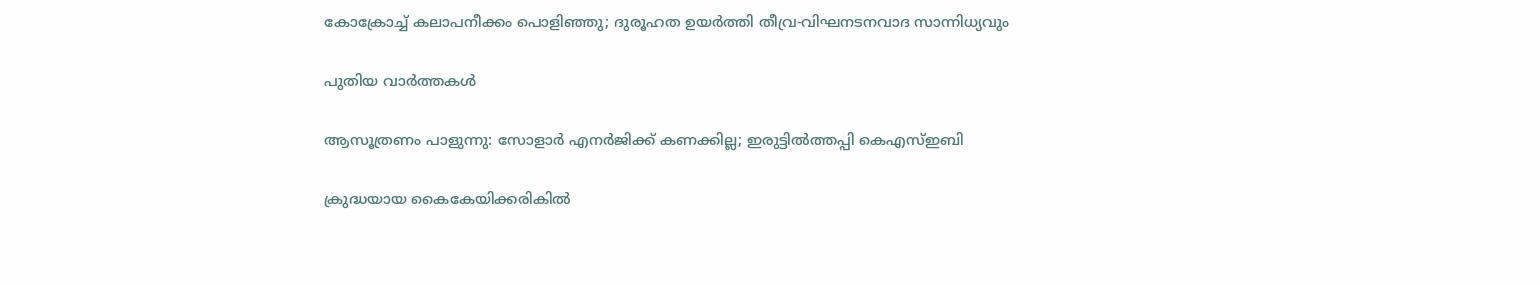കോക്രോച്ച് കലാപനീക്കം പൊളിഞ്ഞു; ദുരൂഹത ഉയര്‍ത്തി തീവ്ര-വിഘനടനവാദ സാന്നിധ്യവും

പുതിയ വാര്‍ത്തകള്‍

ആസൂത്രണം പാളുന്നു: സോളാര്‍ എനര്‍ജിക്ക് കണക്കില്ല; ഇരുട്ടില്‍ത്തപ്പി കെഎസ്ഇബി

ക്രുദ്ധയായ കൈകേയിക്കരികില്‍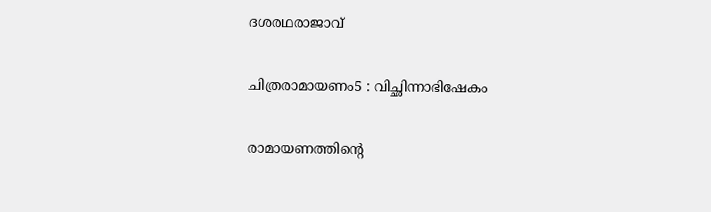ദശരഥരാജാവ്‌

ചിത്രരാമായണം5 : വിച്ഛിന്നാഭിഷേകം

രാമായണത്തിന്റെ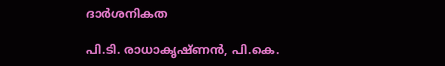ദാര്‍ശനികത

പി.ടി. രാധാകൃഷ്ണന്‍, പി.കെ.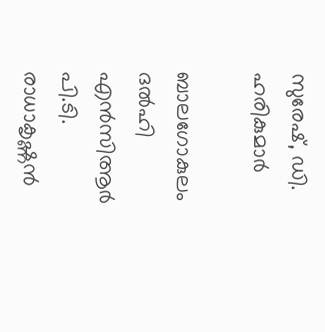സുരേഷ്, ഡി. ഹരികുമാര്‍

ബാലഗോകുലം ദല്‍ഹി എന്‍സിആര്‍ പി.ടി. രാധാകൃഷ്ണന്‍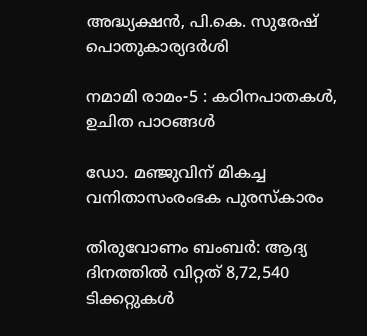അദ്ധ്യക്ഷന്‍, പി.കെ. സുരേഷ് പൊതുകാര്യദര്‍ശി

നമാമി രാമം-5 : കഠിനപാതകള്‍, ഉചിത പാഠങ്ങള്‍

ഡോ. മഞ്ജുവിന് മികച്ച വനിതാസംരംഭക പുരസ്‌കാരം

തിരുവോണം ബംബര്‍: ആദ്യ ദിനത്തില്‍ വിറ്റത് 8,72,540 ടിക്കറ്റുകള്‍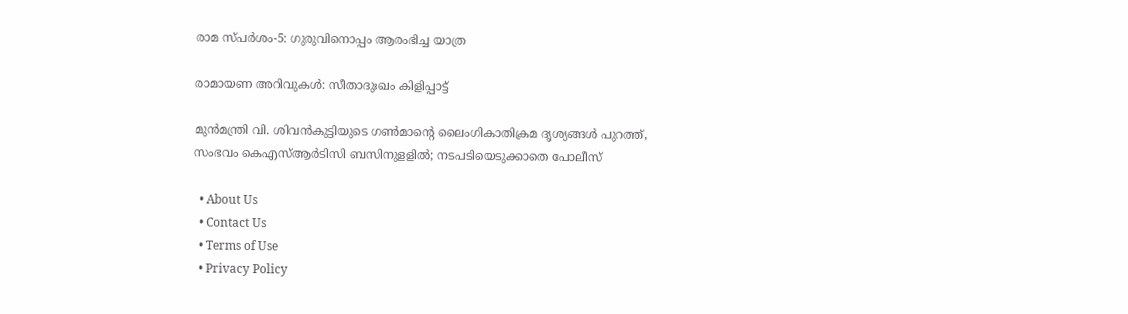രാമ സ്പര്‍ശം-5: ഗുരുവിനൊപ്പം ആരംഭിച്ച യാത്ര

രാമായണ അറിവുകള്‍: സീതാദുഃഖം കിളിപ്പാട്ട്

മുൻമന്ത്രി വി. ശിവൻകുട്ടിയുടെ ഗൺമാന്റെ ലൈംഗികാതിക്രമ ദൃശ്യങ്ങൾ പുറത്ത്, സംഭവം കെഎസ്ആർടിസി ബസിനുളളിൽ; നടപടിയെടുക്കാതെ പോലീസ്

  • About Us
  • Contact Us
  • Terms of Use
  • Privacy Policy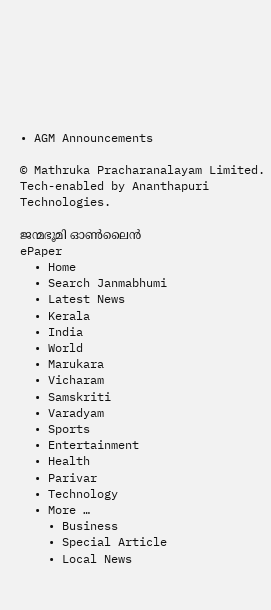• AGM Announcements

© Mathruka Pracharanalayam Limited.
Tech-enabled by Ananthapuri Technologies.

ജന്മഭൂമി ഓണ്‍ലൈന്‍
ePaper
  • Home
  • Search Janmabhumi
  • Latest News
  • Kerala
  • India
  • World
  • Marukara
  • Vicharam
  • Samskriti
  • Varadyam
  • Sports
  • Entertainment
  • Health
  • Parivar
  • Technology
  • More …
    • Business
    • Special Article
    • Local News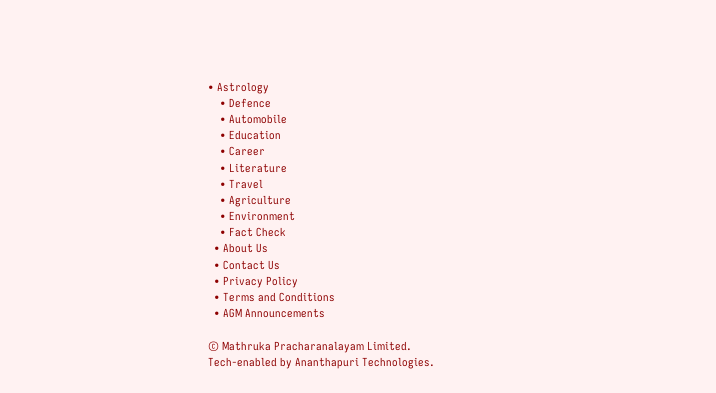• Astrology
    • Defence
    • Automobile
    • Education
    • Career
    • Literature
    • Travel
    • Agriculture
    • Environment
    • Fact Check
  • About Us
  • Contact Us
  • Privacy Policy
  • Terms and Conditions
  • AGM Announcements

© Mathruka Pracharanalayam Limited.
Tech-enabled by Ananthapuri Technologies.